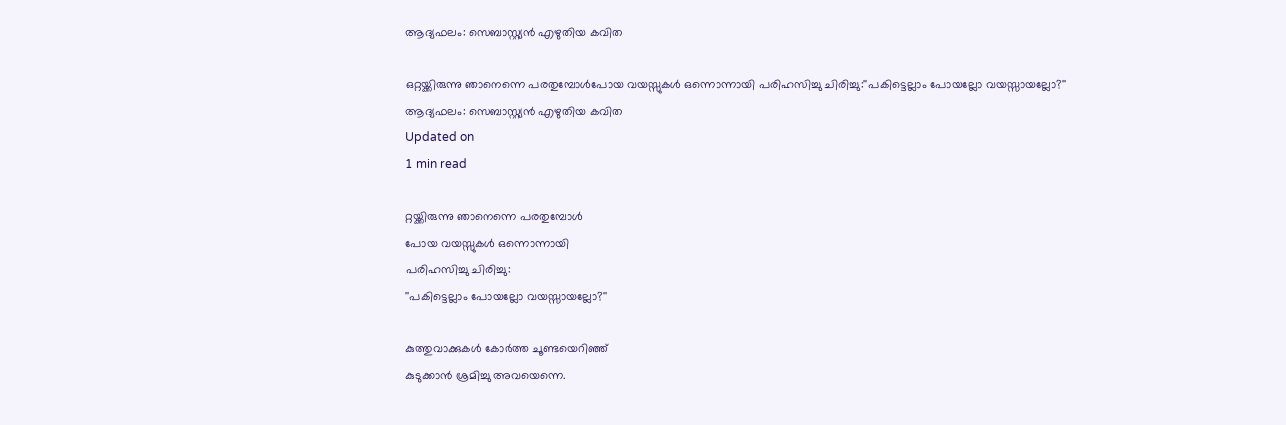ആദ്യഫലം: സെബാസ്റ്റ്യന്‍ എഴുതിയ കവിത

ഒറ്റയ്ക്കിരുന്നു ഞാനെന്നെ പരതുമ്പോള്‍പോയ വയസ്സുകള്‍ ഒന്നൊന്നായി പരിഹസിച്ചു ചിരിച്ചു:''പകിട്ടെല്ലാം പോയല്ലോ വയസ്സായല്ലോ?''
ആദ്യഫലം: സെബാസ്റ്റ്യന്‍ എഴുതിയ കവിത
Updated on
1 min read

റ്റയ്ക്കിരുന്നു ഞാനെന്നെ പരതുമ്പോള്‍
പോയ വയസ്സുകള്‍ ഒന്നൊന്നായി
പരിഹസിച്ചു ചിരിച്ചു:
''പകിട്ടെല്ലാം പോയല്ലോ വയസ്സായല്ലോ?''

കുത്തുവാക്കുകള്‍ കോര്‍ത്ത ചൂണ്ടയെറിഞ്ഞ്
കുടുക്കാന്‍ ശ്രമിച്ചു അവയെന്നെ.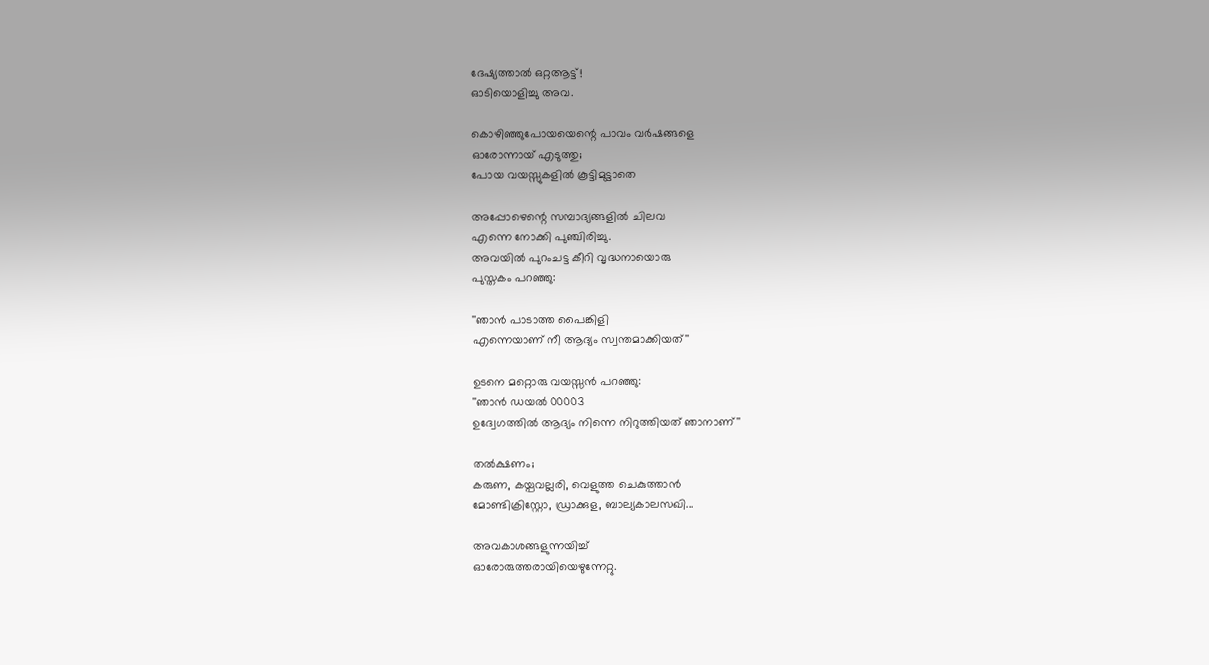ദേഷ്യത്താല്‍ ഒറ്റആട്ട്!
ഓടിയൊളിച്ചു അവ.

കൊഴിഞ്ഞുപോയയെന്റെ പാവം വര്‍ഷങ്ങളെ
ഓരോന്നായ് എടുത്തു;
പോയ വയസ്സുകളില്‍ കൂട്ടിമുട്ടാതെ

അപ്പോഴെന്റെ സമ്പാദ്യങ്ങളില്‍ ചിലവ
എന്നെ നോക്കി പുഞ്ചിരിച്ചു.
അവയില്‍ പുറംചട്ട കീറി വൃദ്ധനായൊരു
പുസ്തകം പറഞ്ഞു:

''ഞാന്‍ പാടാത്ത പൈങ്കിളി
എന്നെയാണ് നീ ആദ്യം സ്വന്തമാക്കിയത്''

ഉടനെ മറ്റൊരു വയസ്സന്‍ പറഞ്ഞു:
''ഞാന്‍ ഡയല്‍ 00003
ഉദ്വേഗത്തില്‍ ആദ്യം നിന്നെ നിറുത്തിയത് ഞാനാണ്''

തല്‍ക്ഷണം;
കരുണ, കയ്പവല്ലരി, വെളുത്ത ചെകുത്താന്‍
മോണ്ടിക്രിസ്റ്റോ, ഡ്രാക്കുള, ബാല്യകാലസഖി...

അവകാശങ്ങളുന്നയിച്ച്
ഓരോരുത്തരായിയെഴുന്നേറ്റു.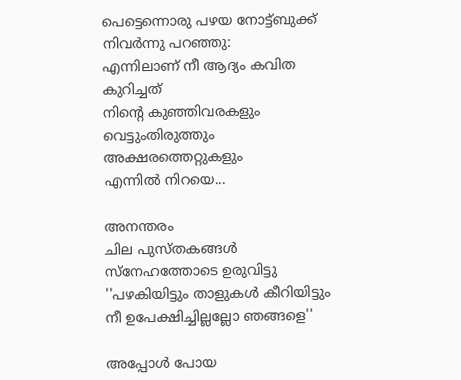പെട്ടെന്നൊരു പഴയ നോട്ട്ബുക്ക്
നിവര്‍ന്നു പറഞ്ഞു:
എന്നിലാണ് നീ ആദ്യം കവിത കുറിച്ചത്
നിന്റെ കുഞ്ഞിവരകളും വെട്ടുംതിരുത്തും അക്ഷരത്തെറ്റുകളും
എന്നില്‍ നിറയെ...

അനന്തരം
ചില പുസ്തകങ്ങള്‍ സ്‌നേഹത്തോടെ ഉരുവിട്ടു
''പഴകിയിട്ടും താളുകള്‍ കീറിയിട്ടും
നീ ഉപേക്ഷിച്ചില്ലല്ലോ ഞങ്ങളെ''

അപ്പോള്‍ പോയ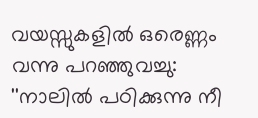വയസ്സുകളില്‍ ഒരെണ്ണം വന്നു പറഞ്ഞുവച്ചു:
''നാലില്‍ പഠിക്കുന്നു നീ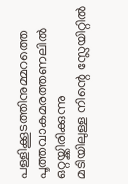പള്ളിക്കൂടത്തിനുമ്മറത്തെ
പൂത്തവാകമരത്തണലില്‍  ഒറ്റയ്ക്കിരിക്കുന്നു
മടിയിലുള്ള നിന്റെ സ്ലേയിറ്റില്‍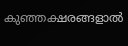കുഞ്ഞക്ഷരങ്ങളാല്‍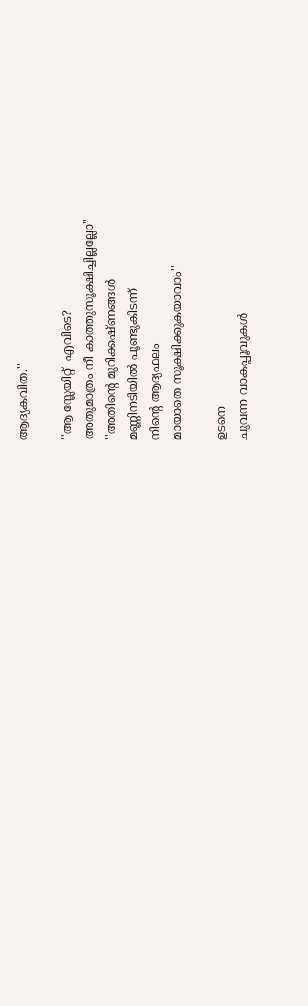ആദ്യകവിത.''

''ആ സ്ലേയിറ്റ്  എവിടെ?
അതുമാത്രം നീ കാത്തുസൂക്ഷിച്ചില്ലല്ലോ''
''അതിന്റെ മുറിക്കഷ്ണങ്ങള്‍
മണ്ണിനടിയില്‍ പൂണ്ടുകിടന്ന്
നിന്റെ ആദ്യഫലം
മായാതെ സൂക്ഷിക്കുകയാവാം''

ഉടനെ
ചുവന്ന വാകപ്പൂവുകള്‍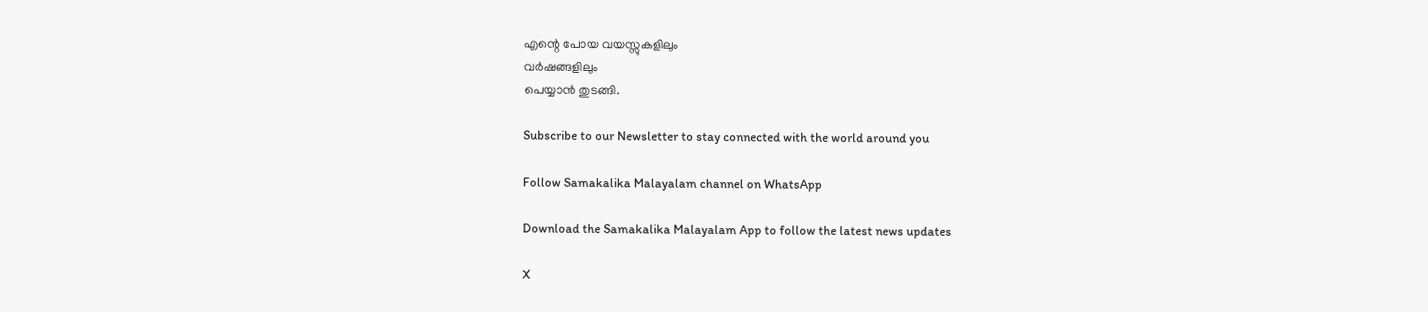എന്റെ പോയ വയസ്സുകളിലും
വര്‍ഷങ്ങളിലും
പെയ്യാന്‍ തുടങ്ങി.

Subscribe to our Newsletter to stay connected with the world around you

Follow Samakalika Malayalam channel on WhatsApp

Download the Samakalika Malayalam App to follow the latest news updates

X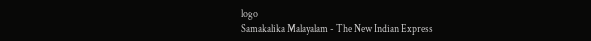logo
Samakalika Malayalam - The New Indian Express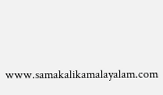www.samakalikamalayalam.com